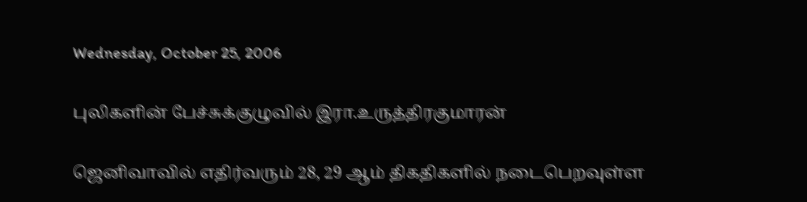Wednesday, October 25, 2006

புலிகளின் பேச்சுக்குழுவில் இரா.உருத்திரகுமாரன்

ஜெனிவாவில் எதிர்வரும் 28, 29 ஆம் திகதிகளில் நடைபெறவுள்ள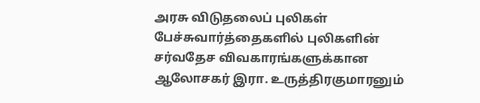அரசு விடுதலைப் புலிகள் பேச்சுவார்த்தைகளில் புலிகளின் சர்வதேச விவகாரங்களுக்கான ஆலோசகர் இரா. உருத்திரகுமாரனும்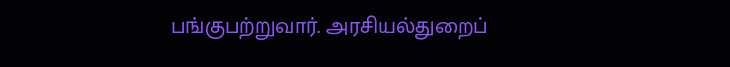பங்குபற்றுவார். அரசியல்துறைப்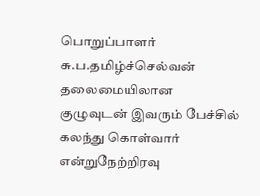பொறுப்பாளர் சு.ப.தமிழ்ச்செல்வன் தலைமையிலான குழுவுடன் இவரும் பேச்சில் கலந்து கொள்வார் என்றுநேற்றிரவு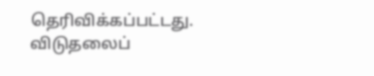தெரிவிக்கப்பட்டது. விடுதலைப்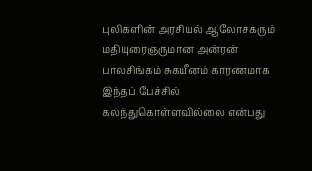புலிகளின் அரசியல் ஆலோசகரும் மதியுரைஞருமான அன்ரன் பாலசிங்கம் சுகயீனம் காரணமாக இந்தப் பேச்சில் கலந்துகொள்ளவில்லை என்பது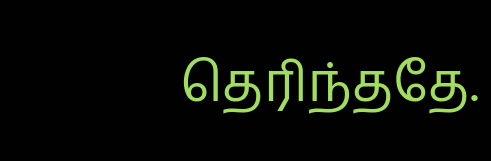தெரிந்ததே.